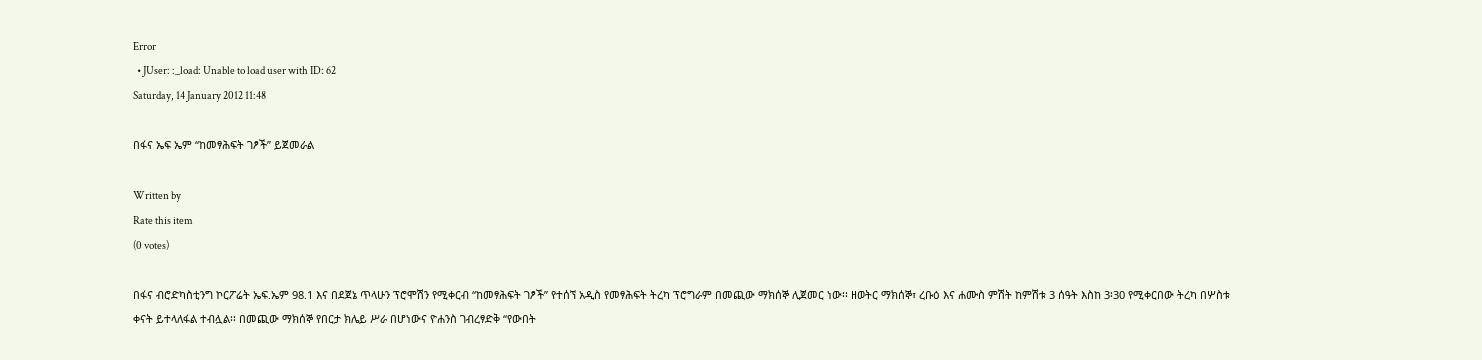Error
  • JUser: :_load: Unable to load user with ID: 62
Saturday, 14 January 2012 11:48

በፋና ኤፍ ኤም “ከመፃሕፍት ገፆች” ይጀመራል

Written by
Rate this item
(0 votes)

በፋና ብሮድካስቲንግ ኮርፖሬት ኤፍ.ኤም 98.1 እና በደጀኔ ጥላሁን ፕሮሞሽን የሚቀርብ “ከመፃሕፍት ገፆች” የተሰኘ አዲስ የመፃሕፍት ትረካ ፕሮግራም በመጪው ማክሰኞ ሊጀመር ነው፡፡ ዘወትር ማክሰኞ፣ ረቡዕ እና ሐሙስ ምሽት ከምሽቱ 3 ሰዓት እስከ 3፡30 የሚቀርበው ትረካ በሦስቱ ቀናት ይተላለፋል ተብሏል፡፡ በመጪው ማክሰኞ የበርታ ክሌይ ሥራ በሆነውና ዮሐንስ ገብረፃድቅ “የውበት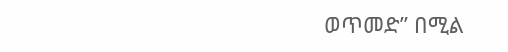ወጥመድ” በሚል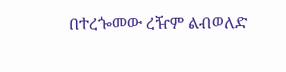በተረጐመው ረዥም ልብወለድ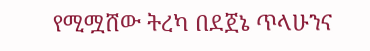የሚሟሸው ትረካ በደጀኔ ጥላሁንና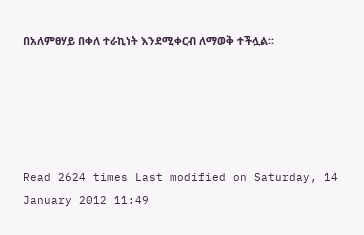በአለምፀሃይ በቀለ ተራኪነት እንደሚቀርብ ለማወቅ ተችሏል፡፡





Read 2624 times Last modified on Saturday, 14 January 2012 11:49